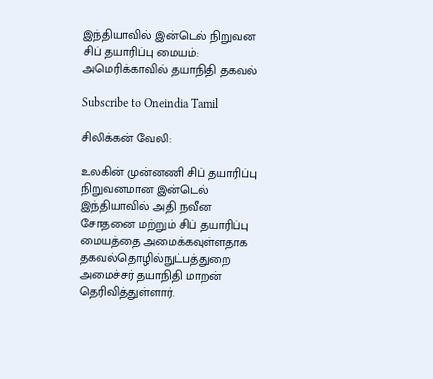இந்தியாவில் இன்டெல் நிறுவன சிப் தயாரிப்பு மையம்: அமெரிக்காவில் தயாநிதி தகவல்

Subscribe to Oneindia Tamil

சிலிக்கன் வேலி:

உலகின் முன்னணி சிப் தயாரிப்பு நிறுவனமான இன்டெல் இந்தியாவில் அதி நவீன சோதனை மற்றும் சிப் தயாரிப்பு மையத்தை அமைக்கவுள்ளதாக தகவல்தொழில்நுட்பத்துறை அமைச்சர் தயாநிதி மாறன் தெரிவித்துள்ளார்.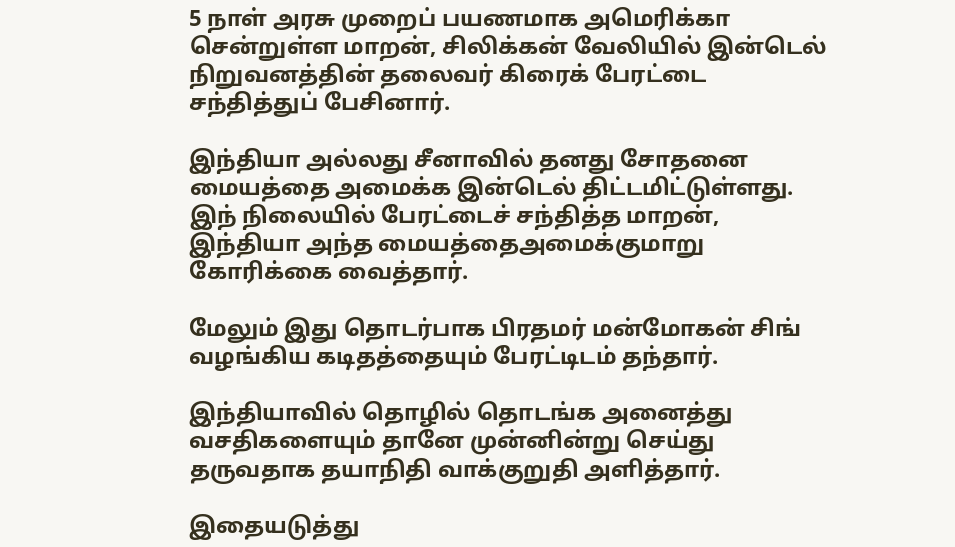5 நாள் அரசு முறைப் பயணமாக அமெரிக்கா சென்றுள்ள மாறன், சிலிக்கன் வேலியில் இன்டெல் நிறுவனத்தின் தலைவர் கிரைக் பேரட்டை சந்தித்துப் பேசினார்.

இந்தியா அல்லது சீனாவில் தனது சோதனை மையத்தை அமைக்க இன்டெல் திட்டமிட்டுள்ளது. இந் நிலையில் பேரட்டைச் சந்தித்த மாறன், இந்தியா அந்த மையத்தைஅமைக்குமாறு கோரிக்கை வைத்தார்.

மேலும் இது தொடர்பாக பிரதமர் மன்மோகன் சிங் வழங்கிய கடிதத்தையும் பேரட்டிடம் தந்தார்.

இந்தியாவில் தொழில் தொடங்க அனைத்து வசதிகளையும் தானே முன்னின்று செய்து தருவதாக தயாநிதி வாக்குறுதி அளித்தார்.

இதையடுத்து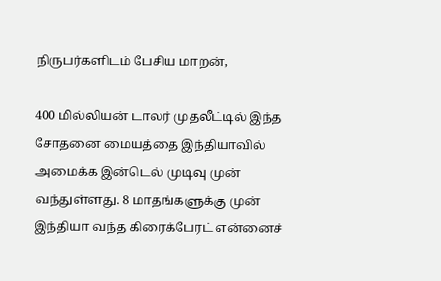நிருபர்களிடம் பேசிய மாறன்,

400 மில்லியன் டாலர் முதலீட்டில் இந்த சோதனை மையத்தை இந்தியாவில் அமைக்க இன்டெல் முடிவு முன் வந்துள்ளது. 8 மாதங்களுக்கு முன் இந்தியா வந்த கிரைக்பேரட் என்னைச்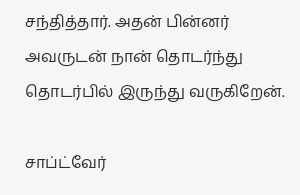சந்தித்தார். அதன் பின்னர் அவருடன் நான் தொடர்ந்து தொடர்பில் இருந்து வருகிறேன்.

சாப்ட்வேர்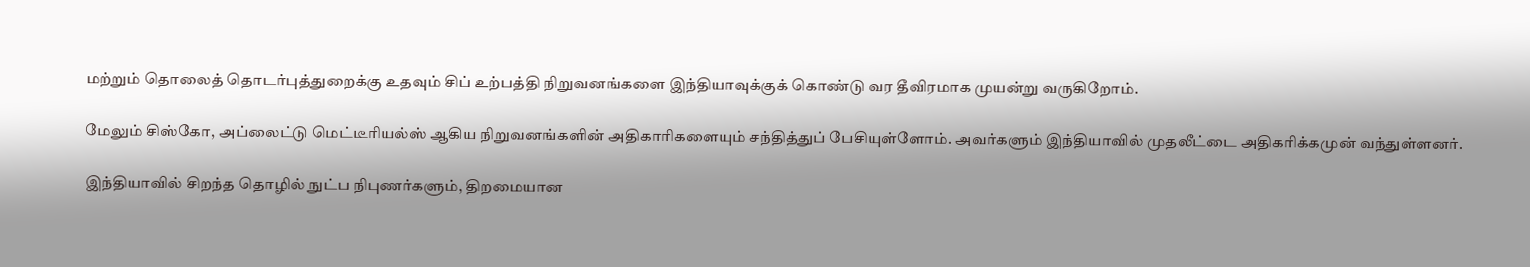மற்றும் தொலைத் தொடர்புத்துறைக்கு உதவும் சிப் உற்பத்தி நிறுவனங்களை இந்தியாவுக்குக் கொண்டு வர தீவிரமாக முயன்று வருகிறோம்.

மேலும் சிஸ்கோ, அப்லைட்டு மெட்டீரியல்ஸ் ஆகிய நிறுவனங்களின் அதிகாரிகளையும் சந்தித்துப் பேசியுள்ளோம். அவர்களும் இந்தியாவில் முதலீட்டை அதிகரிக்கமுன் வந்துள்ளனர்.

இந்தியாவில் சிறந்த தொழில் நுட்ப நிபுணர்களும், திறமையான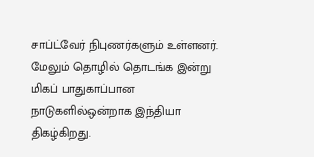சாப்ட்வேர் நிபுணர்களும் உள்ளனர். மேலும் தொழில் தொடங்க இன்று மிகப் பாதுகாப்பான நாடுகளில்ஒன்றாக இந்தியா திகழ்கிறது.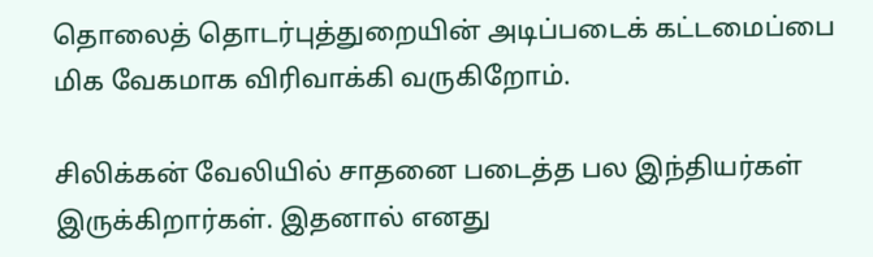தொலைத் தொடர்புத்துறையின் அடிப்படைக் கட்டமைப்பை மிக வேகமாக விரிவாக்கி வருகிறோம்.

சிலிக்கன் வேலியில் சாதனை படைத்த பல இந்தியர்கள் இருக்கிறார்கள். இதனால் எனது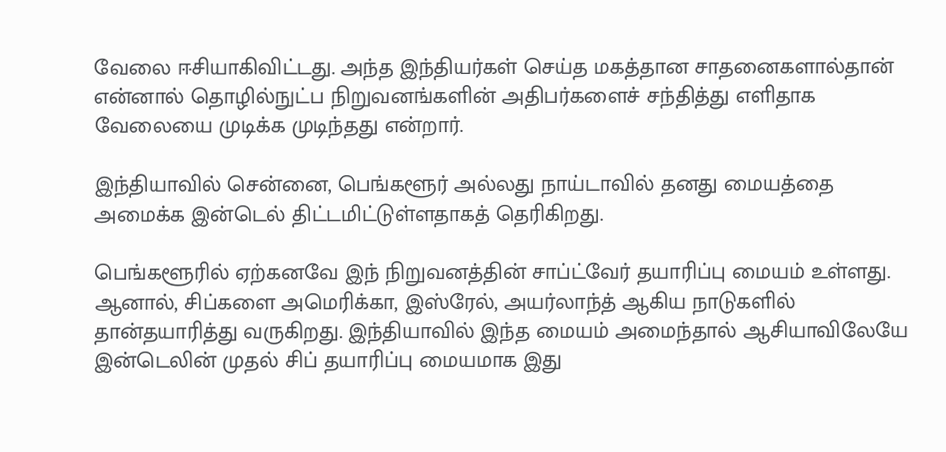வேலை ஈசியாகிவிட்டது. அந்த இந்தியர்கள் செய்த மகத்தான சாதனைகளால்தான் என்னால் தொழில்நுட்ப நிறுவனங்களின் அதிபர்களைச் சந்தித்து எளிதாக வேலையை முடிக்க முடிந்தது என்றார்.

இந்தியாவில் சென்னை, பெங்களூர் அல்லது நாய்டாவில் தனது மையத்தை அமைக்க இன்டெல் திட்டமிட்டுள்ளதாகத் தெரிகிறது.

பெங்களூரில் ஏற்கனவே இந் நிறுவனத்தின் சாப்ட்வேர் தயாரிப்பு மையம் உள்ளது. ஆனால், சிப்களை அமெரிக்கா, இஸ்ரேல், அயர்லாந்த் ஆகிய நாடுகளில் தான்தயாரித்து வருகிறது. இந்தியாவில் இந்த மையம் அமைந்தால் ஆசியாவிலேயே இன்டெலின் முதல் சிப் தயாரிப்பு மையமாக இது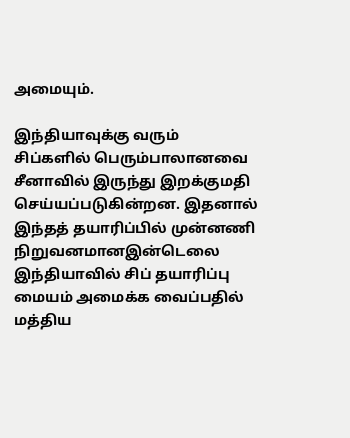அமையும்.

இந்தியாவுக்கு வரும் சிப்களில் பெரும்பாலானவை சீனாவில் இருந்து இறக்குமதி செய்யப்படுகின்றன. இதனால் இந்தத் தயாரிப்பில் முன்னணி நிறுவனமானஇன்டெலை இந்தியாவில் சிப் தயாரிப்பு மையம் அமைக்க வைப்பதில் மத்திய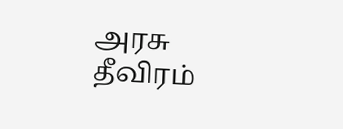அரசு தீவிரம்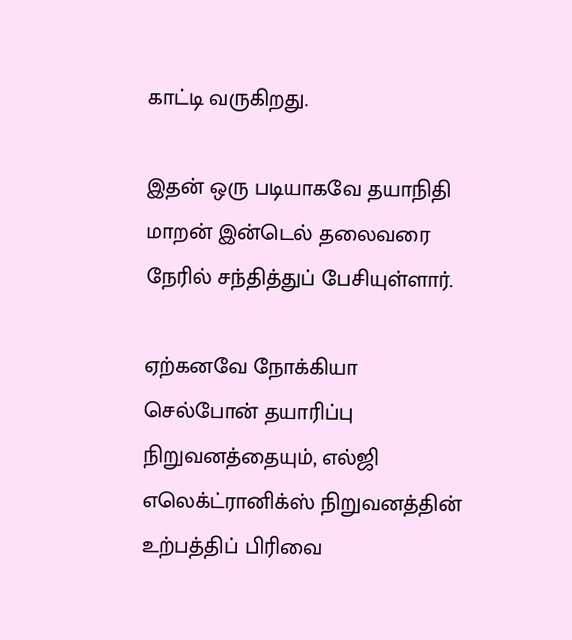காட்டி வருகிறது.

இதன் ஒரு படியாகவே தயாநிதி மாறன் இன்டெல் தலைவரை நேரில் சந்தித்துப் பேசியுள்ளார்.

ஏற்கனவே நோக்கியா செல்போன் தயாரிப்பு நிறுவனத்தையும், எல்ஜி எலெக்ட்ரானிக்ஸ் நிறுவனத்தின் உற்பத்திப் பிரிவை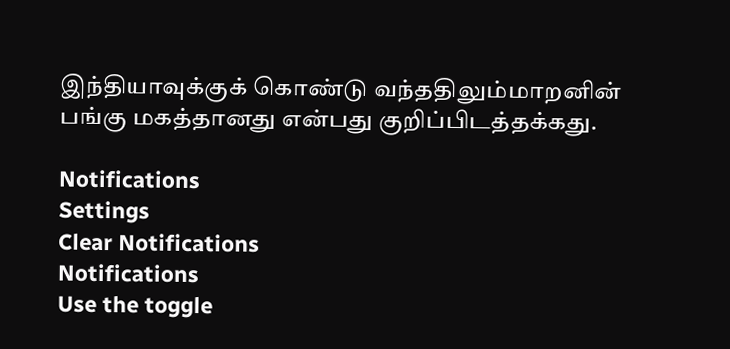இந்தியாவுக்குக் கொண்டு வந்ததிலும்மாறனின் பங்கு மகத்தானது என்பது குறிப்பிடத்தக்கது.

Notifications
Settings
Clear Notifications
Notifications
Use the toggle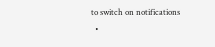to switch on notifications
  •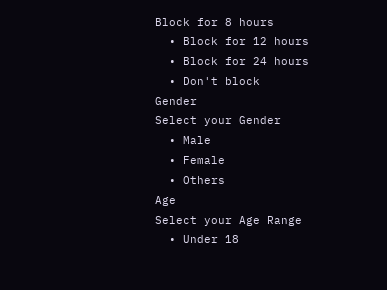Block for 8 hours
  • Block for 12 hours
  • Block for 24 hours
  • Don't block
Gender
Select your Gender
  • Male
  • Female
  • Others
Age
Select your Age Range
  • Under 18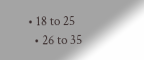• 18 to 25
  • 26 to 35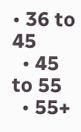• 36 to 45
  • 45 to 55
  • 55+